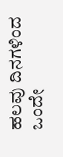ಹಲವು ದಿನಗಳಿಂದ ಒಂದೇ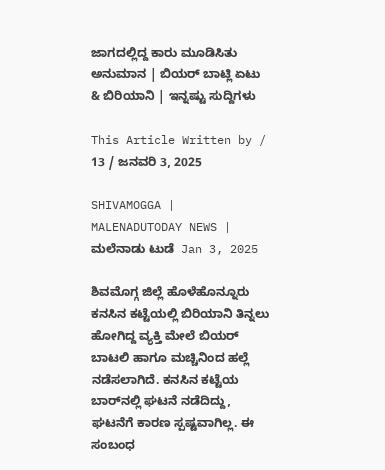ಜಾಗದಲ್ಲಿದ್ದ ಕಾರು ಮೂಡಿಸಿತು ಅನುಮಾನ | ಬಿಯರ್‌ ಬಾಟ್ಲಿ ಏಟು & ಬಿರಿಯಾನಿ | ಇನ್ನಷ್ಟು ಸುದ್ದಿಗಳು

This Article Written by / 13 / ಜನವರಿ 3, 2025

SHIVAMOGGA | MALENADUTODAY NEWS | ಮಲೆನಾಡು ಟುಡೆ  Jan 3, 2025

ಶಿವಮೊಗ್ಗ ಜಿಲ್ಲೆ ಹೊಳೆಹೊನ್ನೂರು ಕನಸಿನ ಕಟ್ಟೆಯಲ್ಲಿ ಬಿರಿಯಾನಿ ತಿನ್ನಲು ಹೋಗಿದ್ದ ವ್ಯಕ್ತಿ ಮೇಲೆ ಬಿಯರ್‌ ಬಾಟಲಿ ಹಾಗೂ ಮಚ್ಚಿನಿಂದ ಹಲ್ಲೆ ನಡೆಸಲಾಗಿದೆ. ಕನಸಿನ ಕಟ್ಟೆಯ ಬಾರ್‌ನಲ್ಲಿ ಘಟನೆ ನಡೆದಿದ್ದು, ಘಟನೆಗೆ ಕಾರಣ ಸ್ಪಷ್ಟವಾಗಿಲ್ಲ. ಈ ಸಂಬಂಧ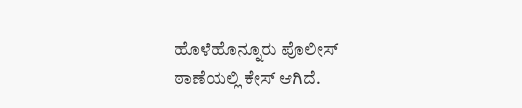ಹೊಳೆಹೊನ್ನೂರು ಪೊಲೀಸ್‌ ಠಾಣೆಯಲ್ಲಿ ಕೇಸ್‌ ಆಗಿದೆ.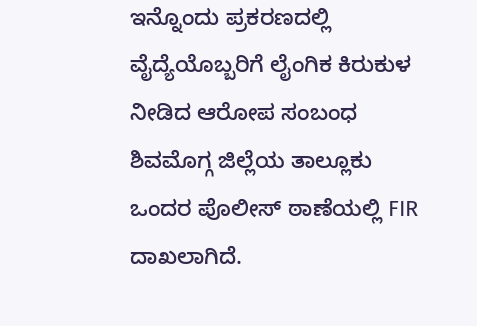ಇನ್ನೊಂದು ಪ್ರಕರಣದಲ್ಲಿ ವೈದ್ಯೆಯೊಬ್ಬರಿಗೆ ಲೈಂಗಿಕ ಕಿರುಕುಳ ನೀಡಿದ ಆರೋಪ ಸಂಬಂಧ ಶಿವಮೊಗ್ಗ ಜಿಲ್ಲೆಯ ತಾಲ್ಲೂಕು ಒಂದರ ಪೊಲೀಸ್‌ ಠಾಣೆಯಲ್ಲಿ FIR ದಾಖಲಾಗಿದೆ.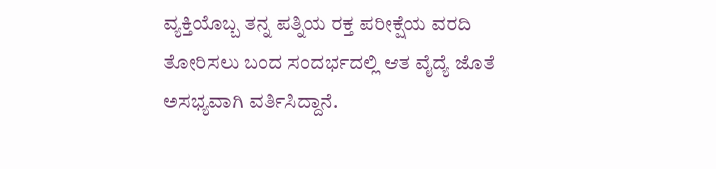ವ್ಯಕ್ತಿಯೊಬ್ಬ ತನ್ನ ಪತ್ನಿಯ ರಕ್ತ ಪರೀಕ್ಷೆಯ ವರದಿ ತೋರಿಸಲು ಬಂದ ಸಂದರ್ಭದಲ್ಲಿ ಆತ ವೈದ್ಯೆ ಜೊತೆ ಅಸಭ್ಯವಾಗಿ ವರ್ತಿಸಿದ್ದಾನೆ.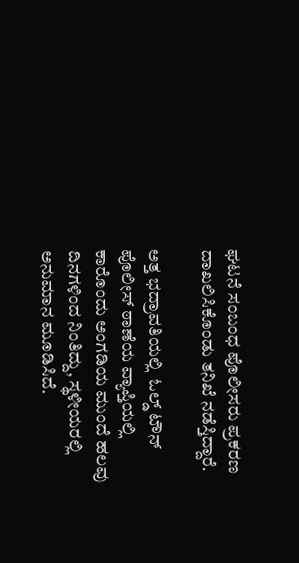ಘಟನೆ ಸಂಬಂಧ ಪೊಲೀಸರು ಪ್ರಕರಣ ದಾಖಲಿಸಿಕೊಂಡು ತನಿಖೆ ನಡೆಸ್ತಿದ್ದಾರೆ.

ಅತ್ತ ಭದ್ರಾವತಿಯಲ್ಲಿ  ಓಲ್ಡ್‌ ಟೌನ್‌ ಪೊಲೀಸ್‌ ಠಾಣೆಯ ವ್ಯಾಪ್ತಿಯಲ್ಲಿ ಕಾರೊಂದು ಅಂಗಡಿಯ ಮುಂದೆ ಹಲವು ದಿನಗಳಿಂದ ನಿಂತಿದ್ದು, ಸ್ಥಳೀಯರಲ್ಲಿ ಅನುಮಾನ ಮೂಡಿಸಿದೆ.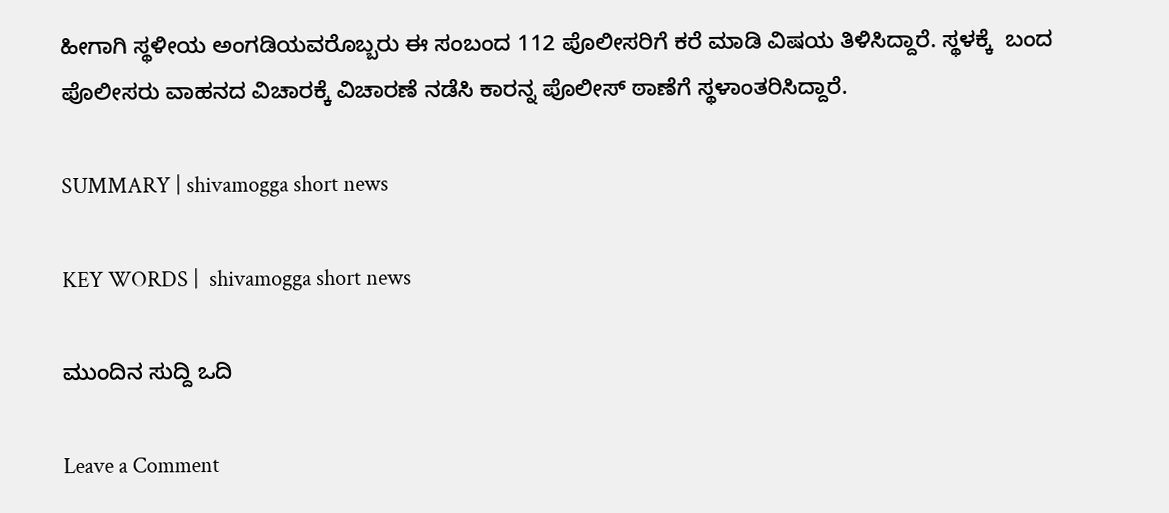ಹೀಗಾಗಿ ಸ್ಥಳೀಯ ಅಂಗಡಿಯವರೊಬ್ಬರು ಈ ಸಂಬಂದ 112 ಪೊಲೀಸರಿಗೆ ಕರೆ ಮಾಡಿ ವಿಷಯ ತಿಳಿಸಿದ್ದಾರೆ. ಸ್ಥಳಕ್ಕೆ  ಬಂದ ಪೊಲೀಸರು ವಾಹನದ ವಿಚಾರಕ್ಕೆ ವಿಚಾರಣೆ ನಡೆಸಿ ಕಾರನ್ನ ಪೊಲೀಸ್‌ ಠಾಣೆಗೆ ಸ್ಥಳಾಂತರಿಸಿದ್ದಾರೆ.

SUMMARY | shivamogga short news

KEY WORDS |  shivamogga short news

ಮುಂದಿನ ಸುದ್ದಿ ಒದಿ

Leave a Comment